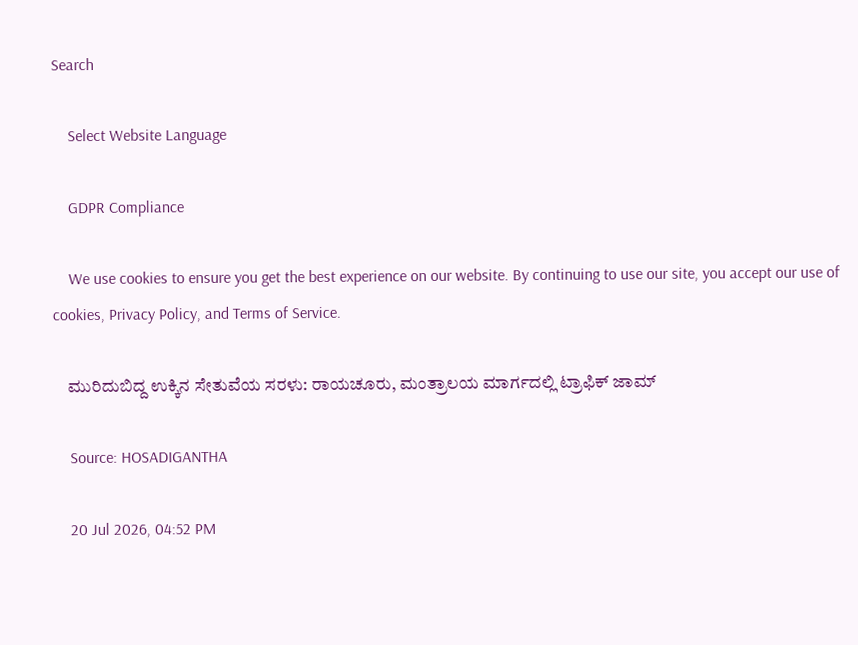Search

    Select Website Language

    GDPR Compliance

    We use cookies to ensure you get the best experience on our website. By continuing to use our site, you accept our use of cookies, Privacy Policy, and Terms of Service.

    ಮುರಿದುಬಿದ್ದ ಉಕ್ಕಿನ ಸೇತುವೆಯ ಸರಳು: ರಾಯಚೂರು, ಮಂತ್ರಾಲಯ ಮಾರ್ಗದಲ್ಲಿ ಟ್ರಾಫಿಕ್‌ ಜಾಮ್‌

    Source: HOSADIGANTHA

    20 Jul 2026, 04:52 PM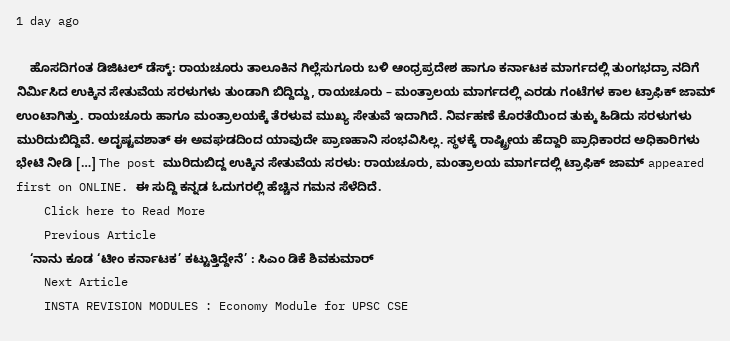1 day ago

    ಹೊಸದಿಗಂತ ಡಿಜಿಟಲ್‌ ಡೆಸ್ಕ್‌: ರಾಯಚೂರು ತಾಲೂಕಿನ ಗಿಲ್ಲೆಸುಗೂರು ಬಳಿ ಆಂಧ್ರಪ್ರದೇಶ ಹಾಗೂ ಕರ್ನಾಟಕ ಮಾರ್ಗದಲ್ಲಿ ತುಂಗಭದ್ರಾ ನದಿಗೆ ನಿರ್ಮಿಸಿದ ಉಕ್ಕಿನ ಸೇತುವೆಯ ಸರಳುಗಳು ತುಂಡಾಗಿ ಬಿದ್ದಿದ್ದು, ರಾಯಚೂರು – ಮಂತ್ರಾಲಯ ಮಾರ್ಗದಲ್ಲಿ ಎರಡು ಗಂಟೆಗಳ ಕಾಲ ಟ್ರಾಫಿಕ್‌ ಜಾಮ್‌ ಉಂಟಾಗಿತ್ತು. ರಾಯಚೂರು ಹಾಗೂ ಮಂತ್ರಾಲಯಕ್ಕೆ ತೆರಳುವ ಮುಖ್ಯ ಸೇತುವೆ ಇದಾಗಿದೆ. ನಿರ್ವಹಣೆ ಕೊರತೆಯಿಂದ ತುಕ್ಕು ಹಿಡಿದು ಸರಳುಗಳು ಮುರಿದುಬಿದ್ದಿವೆ. ಅದೃಷ್ಟವಶಾತ್ ಈ ಅವಘಡದಿಂದ ಯಾವುದೇ ಪ್ರಾಣಹಾನಿ ಸಂಭವಿಸಿಲ್ಲ. ಸ್ಥಳಕ್ಕೆ ರಾಷ್ಟ್ರೀಯ ಹೆದ್ದಾರಿ ಪ್ರಾಧಿಕಾರದ ಅಧಿಕಾರಿಗಳು ಭೇಟಿ ನೀಡಿ […] The post ಮುರಿದುಬಿದ್ದ ಉಕ್ಕಿನ ಸೇತುವೆಯ ಸರಳು: ರಾಯಚೂರು, ಮಂತ್ರಾಲಯ ಮಾರ್ಗದಲ್ಲಿ ಟ್ರಾಫಿಕ್‌ ಜಾಮ್‌ appeared first on ONLINE. ಈ ಸುದ್ದಿ ಕನ್ನಡ ಓದುಗರಲ್ಲಿ ಹೆಚ್ಚಿನ ಗಮನ ಸೆಳೆದಿದೆ.
    Click here to Read More
    Previous Article
    ‘ನಾನು ಕೂಡ ‘ಟೀಂ ಕರ್ನಾಟಕ’ ಕಟ್ಟುತ್ತಿದ್ದೇನೆ’ : ಸಿಎಂ ಡಿಕೆ ಶಿವಕುಮಾರ್‌
    Next Article
    INSTA REVISION MODULES : Economy Module for UPSC CSE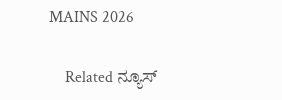MAINS 2026

    Related ನ್ಯೂಸ್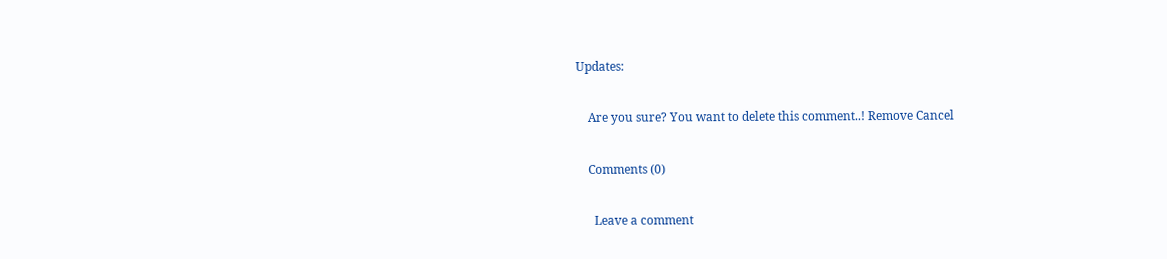Updates:

    Are you sure? You want to delete this comment..! Remove Cancel

    Comments (0)

      Leave a comment